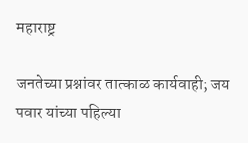महाराष्ट्र

जनतेच्या प्रश्नांवर तात्काळ कार्यवाही; जय पवार यांच्या पहिल्या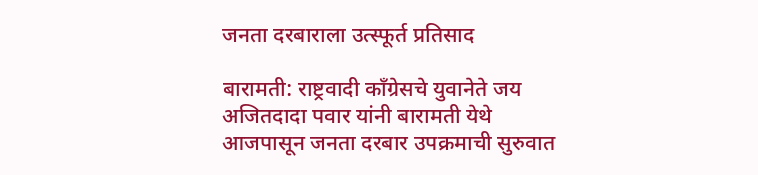जनता दरबाराला उत्स्फूर्त प्रतिसाद

बारामती: राष्ट्रवादी काँग्रेसचे युवानेते जय अजितदादा पवार यांनी बारामती येथे आजपासून जनता दरबार उपक्रमाची सुरुवात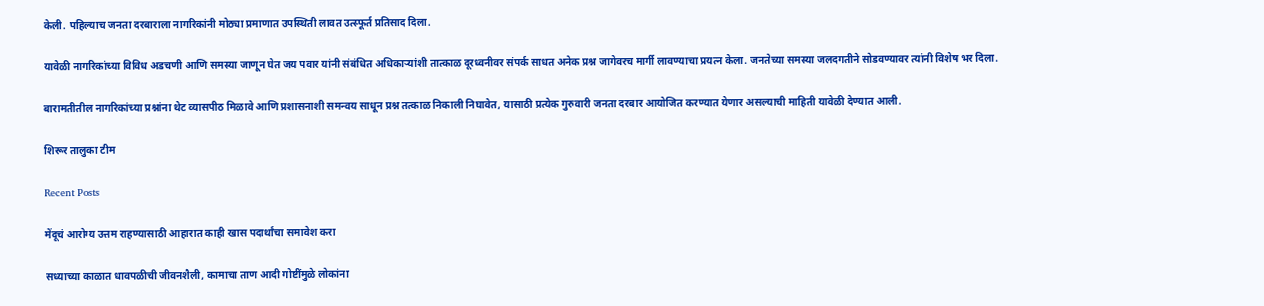केली. पहिल्याच जनता दरबाराला नागरिकांनी मोठ्या प्रमाणात उपस्थिती लावत उत्स्फूर्त प्रतिसाद दिला.

यावेळी नागरिकांच्या विविध अडचणी आणि समस्या जाणून घेत जय पवार यांनी संबंधित अधिकाऱ्यांशी तात्काळ दूरध्वनीवर संपर्क साधत अनेक प्रश्न जागेवरच मार्गी लावण्याचा प्रयत्न केला. जनतेच्या समस्या जलदगतीने सोडवण्यावर त्यांनी विशेष भर दिला.

बारामतीतील नागरिकांच्या प्रश्नांना थेट व्यासपीठ मिळावे आणि प्रशासनाशी समन्वय साधून प्रश्न तत्काळ निकाली निघावेत, यासाठी प्रत्येक गुरुवारी जनता दरबार आयोजित करण्यात येणार असल्याची माहिती यावेळी देण्यात आली.

शिरूर तालुका टीम

Recent Posts

मेंदूचं आरोग्य उत्तम राहण्यासाठी आहारात काही खास पदार्थांचा समावेश करा

सध्याच्या काळात धावपळीची जीवनशैली, कामाचा ताण आदी गोष्टींमुळे लोकांना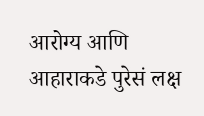आरोग्य आणि आहाराकडे पुरेसं लक्ष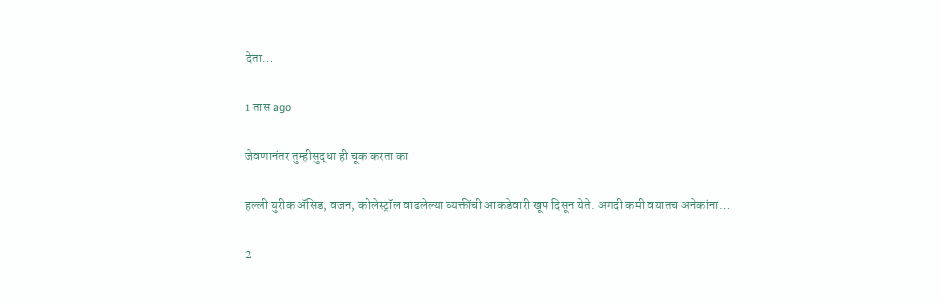देता…

1 तास ago

जेवणानंतर तुम्हीसुद्धा ही चूक करता का

हल्ली युरीक ॲसिड, वजन, कोलेस्ट्रॉल वाढलेल्या व्यक्तींची आकडेवारी खूप दिसून येते. अगदी कमी वयातच अनेकांना…

2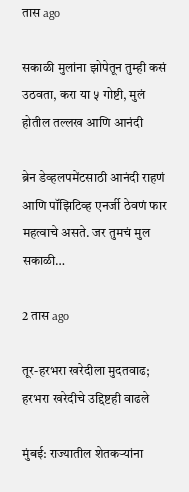तास ago

सकाळी मुलांना झोपेतून तुम्ही कसं उठवता, करा या ५ गोष्टी, मुलं होतील तल्लख आणि आनंदी

ब्रेन डेव्हलपमेंटसाठी आनंदी राहणं आणि पॉझिटिव्ह एनर्जी ठेवणं फार महत्वाचे असते. जर तुमचं मुल सकाळी…

2 तास ago

तूर-हरभरा खरेदीला मुदतवाढ; हरभरा खरेदीचे उद्दिष्टही वाढले

मुंबई: राज्यातील शेतकऱ्यांना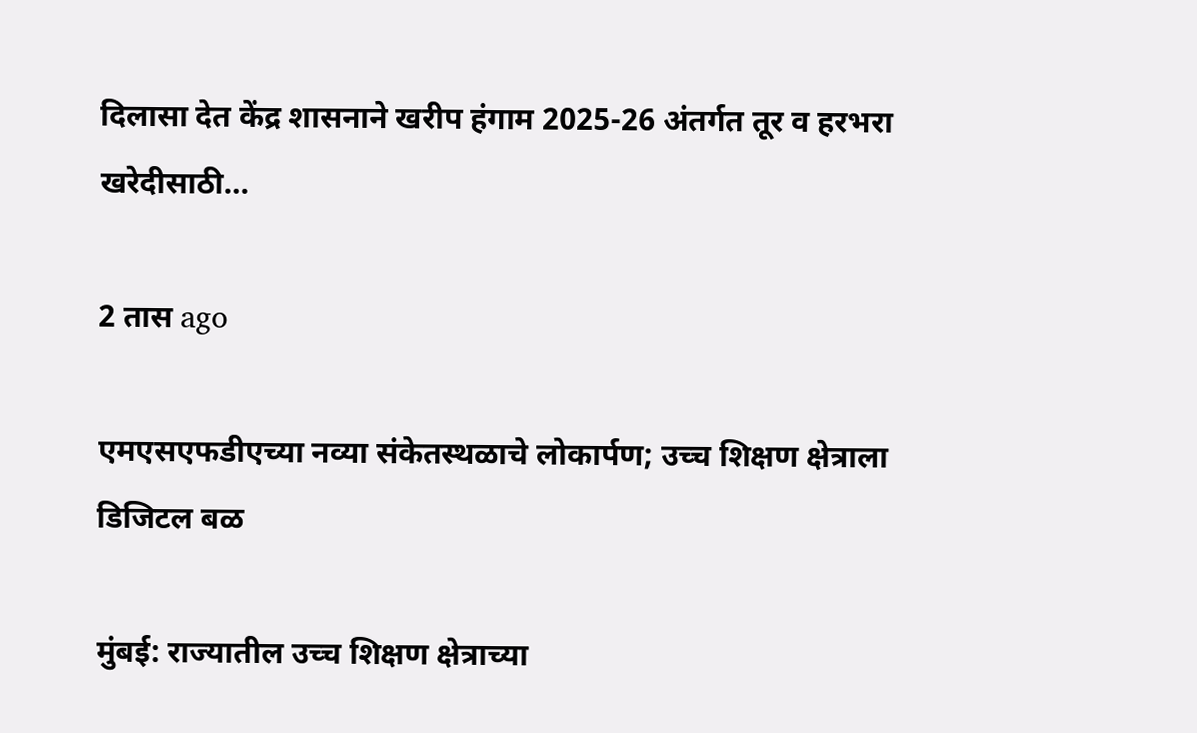दिलासा देत केंद्र शासनाने खरीप हंगाम 2025-26 अंतर्गत तूर व हरभरा खरेदीसाठी…

2 तास ago

एमएसएफडीएच्या नव्या संकेतस्थळाचे लोकार्पण; उच्च शिक्षण क्षेत्राला डिजिटल बळ

मुंबई: राज्यातील उच्च शिक्षण क्षेत्राच्या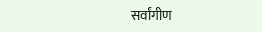सर्वांगीण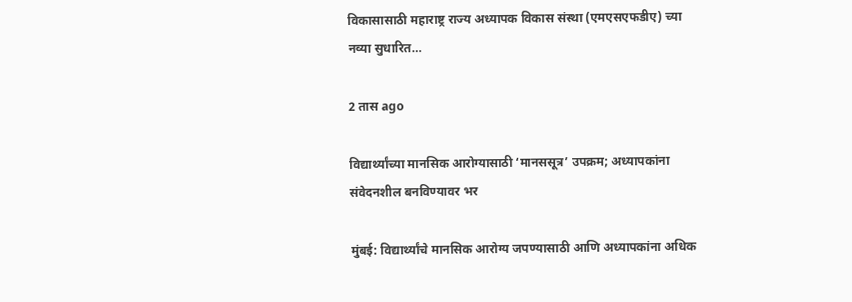विकासासाठी महाराष्ट्र राज्य अध्यापक विकास संस्था (एमएसएफडीए) च्या नव्या सुधारित…

2 तास ago

विद्यार्थ्यांच्या मानसिक आरोग्यासाठी ‘मानससूत्र’ उपक्रम; अध्यापकांना संवेदनशील बनविण्यावर भर

मुंबई: विद्यार्थ्यांचे मानसिक आरोग्य जपण्यासाठी आणि अध्यापकांना अधिक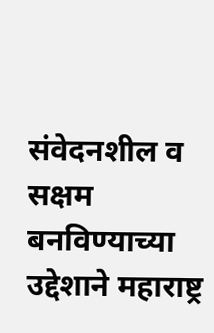संवेदनशील व सक्षम बनविण्याच्या उद्देशाने महाराष्ट्र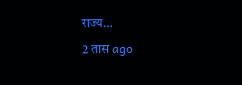राज्य…

2 तास ago